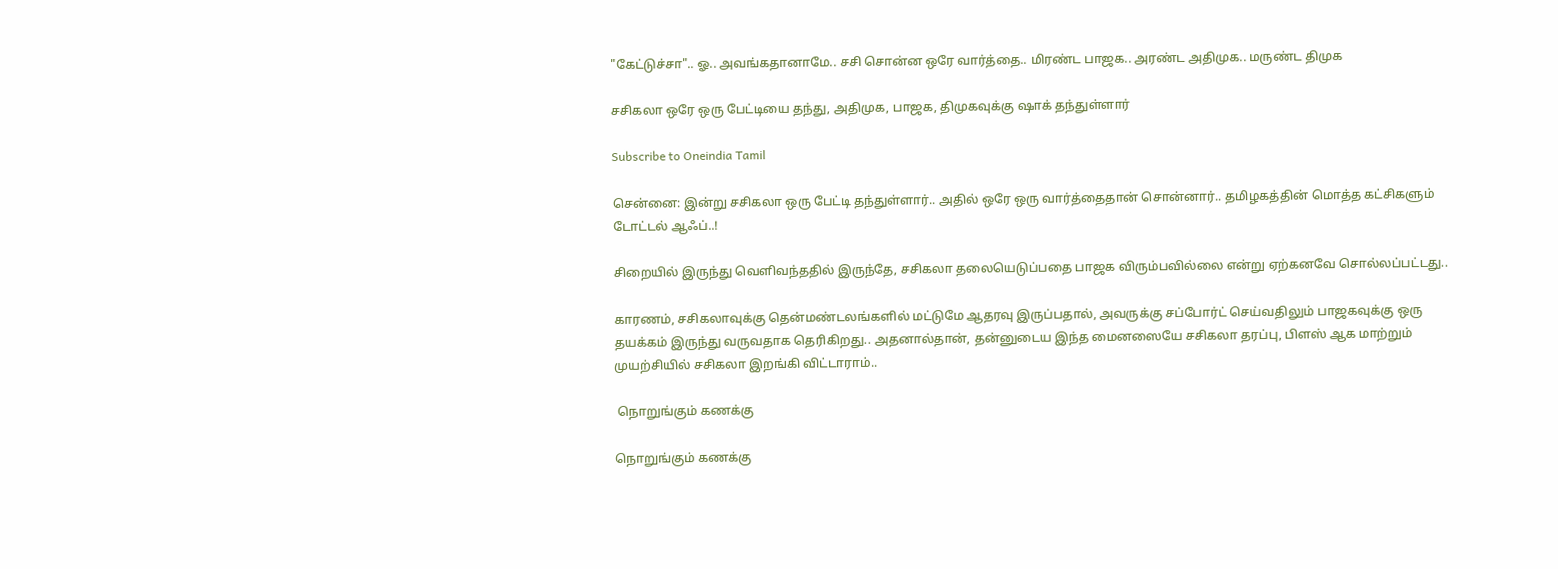"கேட்டுச்சா".. ஓ.. அவங்கதானாமே.. சசி சொன்ன ஒரே வார்த்தை.. மிரண்ட பாஜக.. அரண்ட அதிமுக.. மருண்ட திமுக

சசிகலா ஒரே ஒரு பேட்டியை தந்து, அதிமுக, பாஜக, திமுகவுக்கு ஷாக் தந்துள்ளார்

Subscribe to Oneindia Tamil

சென்னை: இன்று சசிகலா ஒரு பேட்டி தந்துள்ளார்.. அதில் ஒரே ஒரு வார்த்தைதான் சொன்னார்.. தமிழகத்தின் மொத்த கட்சிகளும் டோட்டல் ஆஃப்..!

சிறையில் இருந்து வெளிவந்ததில் இருந்தே, சசிகலா தலையெடுப்பதை பாஜக விரும்பவில்லை என்று ஏற்கனவே சொல்லப்பட்டது..

காரணம், சசிகலாவுக்கு தென்மண்டலங்களில் மட்டுமே ஆதரவு இருப்பதால், அவருக்கு சப்போர்ட் செய்வதிலும் பாஜகவுக்கு ஒரு தயக்கம் இருந்து வருவதாக தெரிகிறது.. அதனால்தான், தன்னுடைய இந்த மைனஸையே சசிகலா தரப்பு, பிளஸ் ஆக மாற்றும் முயற்சியில் சசிகலா இறங்கி விட்டாராம்..

 நொறுங்கும் கணக்கு

நொறுங்கும் கணக்கு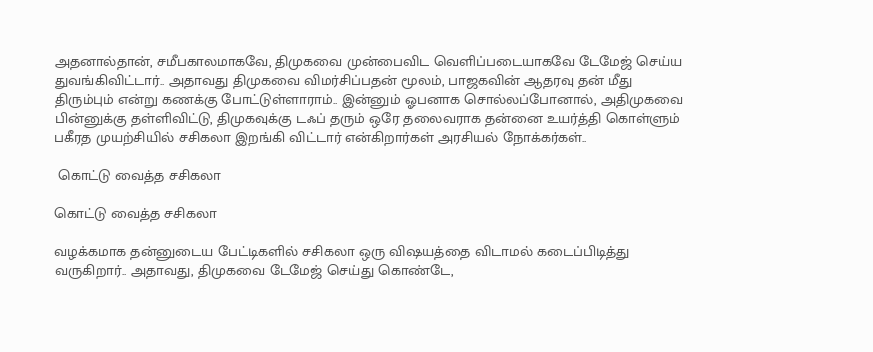அதனால்தான், சமீபகாலமாகவே, திமுகவை முன்பைவிட வெளிப்படையாகவே டேமேஜ் செய்ய துவங்கிவிட்டார்.. அதாவது திமுகவை விமர்சிப்பதன் மூலம், பாஜகவின் ஆதரவு தன் மீது திரும்பும் என்று கணக்கு போட்டுள்ளாராம்.. இன்னும் ஓபனாக சொல்லப்போனால், அதிமுகவை பின்னுக்கு தள்ளிவிட்டு, திமுகவுக்கு டஃப் தரும் ஒரே தலைவராக தன்னை உயர்த்தி கொள்ளும் பகீரத முயற்சியில் சசிகலா இறங்கி விட்டார் என்கிறார்கள் அரசியல் நோக்கர்கள்..

 கொட்டு வைத்த சசிகலா

கொட்டு வைத்த சசிகலா

வழக்கமாக தன்னுடைய பேட்டிகளில் சசிகலா ஒரு விஷயத்தை விடாமல் கடைப்பிடித்து வருகிறார்.. அதாவது, திமுகவை டேமேஜ் செய்து கொண்டே,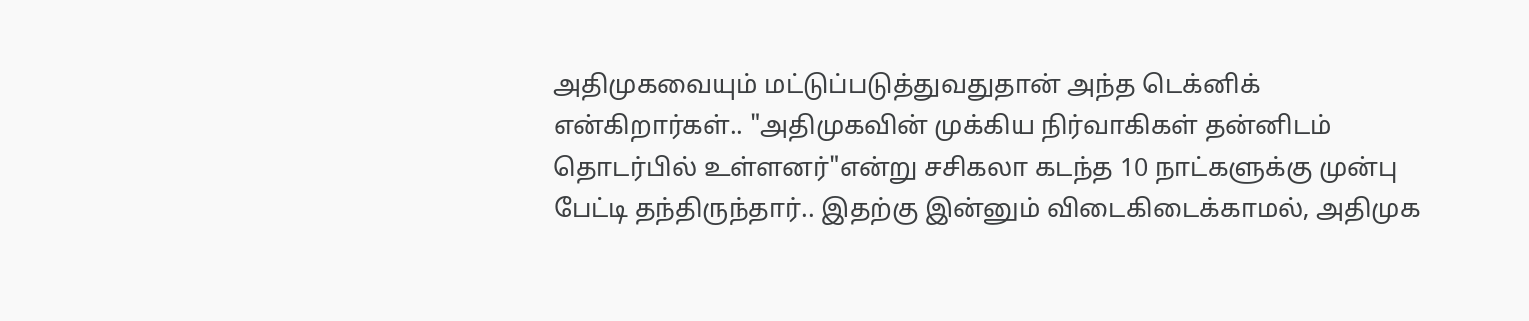அதிமுகவையும் மட்டுப்படுத்துவதுதான் அந்த டெக்னிக் என்கிறார்கள்.. "அதிமுகவின் முக்கிய நிர்வாகிகள் தன்னிடம் தொடர்பில் உள்ளனர்"என்று சசிகலா கடந்த 10 நாட்களுக்கு முன்பு பேட்டி தந்திருந்தார்.. இதற்கு இன்னும் விடைகிடைக்காமல், அதிமுக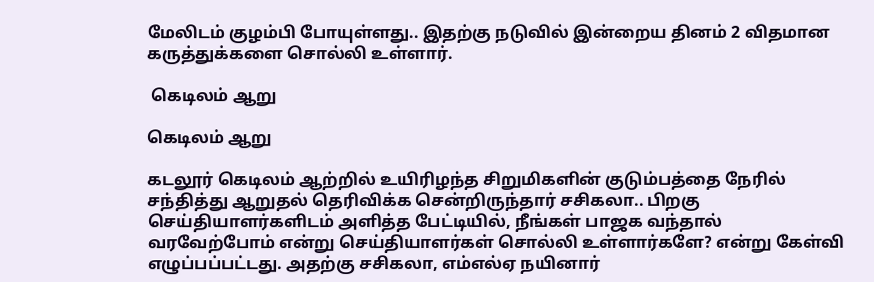மேலிடம் குழம்பி போயுள்ளது.. இதற்கு நடுவில் இன்றைய தினம் 2 விதமான கருத்துக்களை சொல்லி உள்ளார்.

 கெடிலம் ஆறு

கெடிலம் ஆறு

கடலூர் கெடிலம் ஆற்றில் உயிரிழந்த சிறுமிகளின் குடும்பத்தை நேரில் சந்தித்து ஆறுதல் தெரிவிக்க சென்றிருந்தார் சசிகலா.. பிறகு செய்தியாளர்களிடம் அளித்த பேட்டியில், நீங்கள் பாஜக வந்தால் வரவேற்போம் என்று செய்தியாளர்கள் சொல்லி உள்ளார்களே? என்று கேள்வி எழுப்பப்பட்டது. அதற்கு சசிகலா, எம்எல்ஏ நயினார்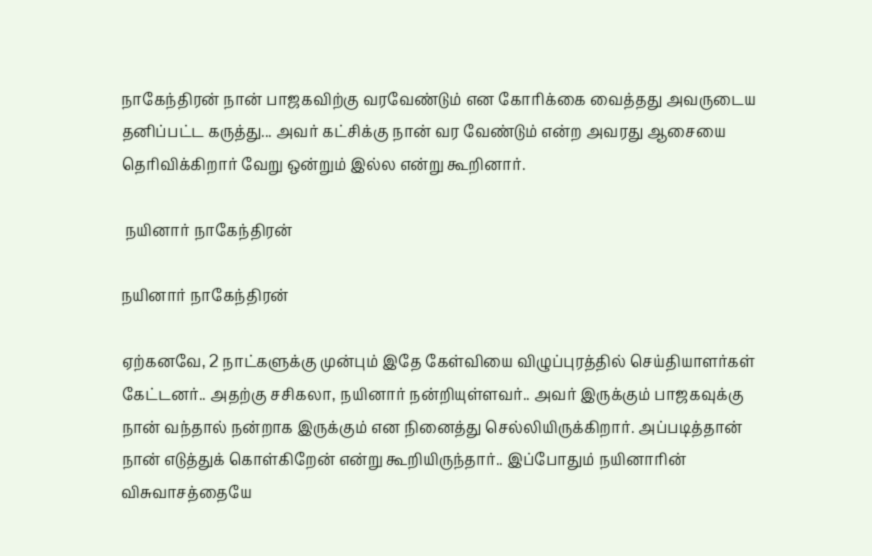நாகேந்திரன் நான் பாஜகவிற்கு வரவேண்டும் என கோரிக்கை வைத்தது அவருடைய தனிப்பட்ட கருத்து... அவர் கட்சிக்கு நான் வர வேண்டும் என்ற அவரது ஆசையை தெரிவிக்கிறார் வேறு ஒன்றும் இல்ல என்று கூறினார்.

 நயினார் நாகேந்திரன்

நயினார் நாகேந்திரன்

ஏற்கனவே, 2 நாட்களுக்கு முன்பும் இதே கேள்வியை விழுப்புரத்தில் செய்தியாளர்கள் கேட்டனர்.. அதற்கு சசிகலா, நயினார் நன்றியுள்ளவர்.. அவர் இருக்கும் பாஜகவுக்கு நான் வந்தால் நன்றாக இருக்கும் என நினைத்து செல்லியிருக்கிறார். அப்படித்தான் நான் எடுத்துக் கொள்கிறேன் என்று கூறியிருந்தார்.. இப்போதும் நயினாரின் விசுவாசத்தையே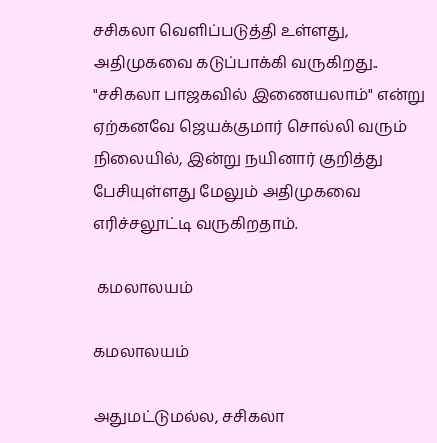சசிகலா வெளிப்படுத்தி உள்ளது, அதிமுகவை கடுப்பாக்கி வருகிறது.. "சசிகலா பாஜகவில் இணையலாம்" என்று ஏற்கனவே ஜெயக்குமார் சொல்லி வரும் நிலையில், இன்று நயினார் குறித்து பேசியுள்ளது மேலும் அதிமுகவை எரிச்சலூட்டி வருகிறதாம்.

 கமலாலயம்

கமலாலயம்

அதுமட்டுமல்ல, சசிகலா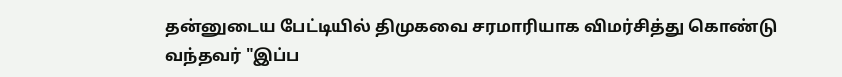தன்னுடைய பேட்டியில் திமுகவை சரமாரியாக விமர்சித்து கொண்டு வந்தவர் "இப்ப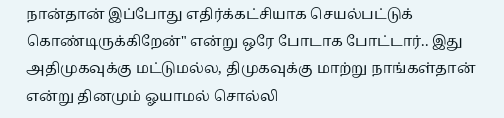நான்தான் இப்போது எதிர்க்கட்சியாக செயல்பட்டுக் கொண்டிருக்கிறேன்" என்று ஒரே போடாக போட்டார்.. இது அதிமுகவுக்கு மட்டுமல்ல, திமுகவுக்கு மாற்று நாங்கள்தான் என்று தினமும் ஓயாமல் சொல்லி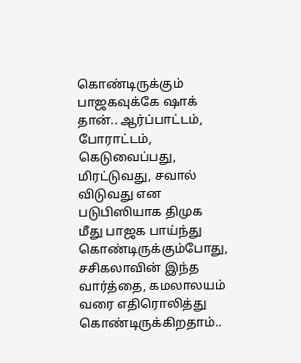கொண்டிருக்கும் பாஜகவுக்கே ஷாக் தான்.. ஆர்ப்பாட்டம், போராட்டம், கெடுவைப்பது, மிரட்டுவது, சவால் விடுவது என படுபிஸியாக திமுக மீது பாஜக பாய்ந்து கொண்டிருக்கும்போது, சசிகலாவின் இந்த வார்த்தை, கமலாலயம் வரை எதிரொலித்து கொண்டிருக்கிறதாம்..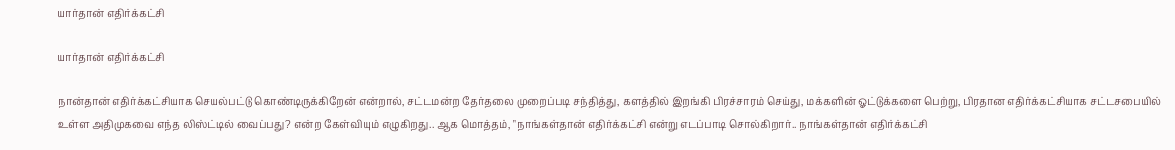யார்தான் எதிர்க்கட்சி

யார்தான் எதிர்க்கட்சி

நான்தான் எதிர்க்கட்சியாக செயல்பட்டு கொண்டிருக்கிறேன் என்றால், சட்டமன்ற தேர்தலை முறைப்படி சந்தித்து, களத்தில் இறங்கி பிரச்சாரம் செய்து, மக்களின் ஓட்டுக்களை பெற்று, பிரதான எதிர்க்கட்சியாக சட்டசபையில் உள்ள அதிமுகவை எந்த லிஸ்ட்டில் வைப்பது? என்ற கேள்வியும் எழுகிறது.. ஆக மொத்தம், "நாங்கள்தான் எதிர்க்கட்சி என்று எடப்பாடி சொல்கிறார்.. நாங்கள்தான் எதிர்க்கட்சி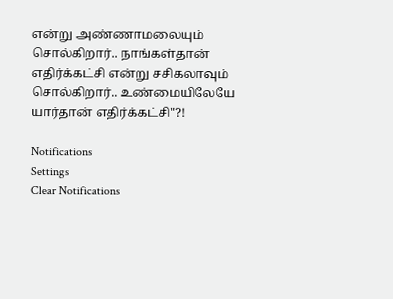என்று அண்ணாமலையும் சொல்கிறார்.. நாங்கள்தான் எதிர்க்கட்சி என்று சசிகலாவும் சொல்கிறார்.. உண்மையிலேயே யார்தான் எதிர்க்கட்சி"?!

Notifications
Settings
Clear Notifications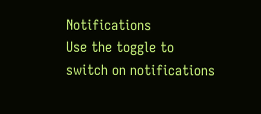Notifications
Use the toggle to switch on notifications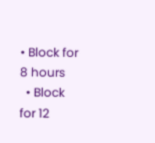• Block for 8 hours
  • Block for 12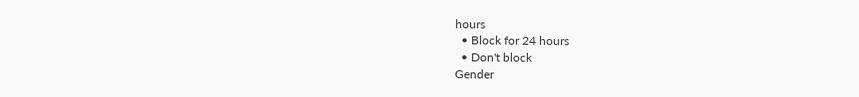hours
  • Block for 24 hours
  • Don't block
Gender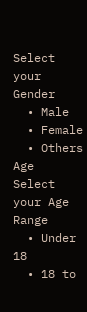Select your Gender
  • Male
  • Female
  • Others
Age
Select your Age Range
  • Under 18
  • 18 to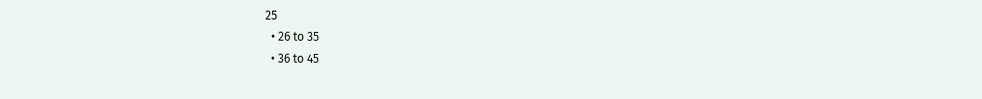25
  • 26 to 35
  • 36 to 45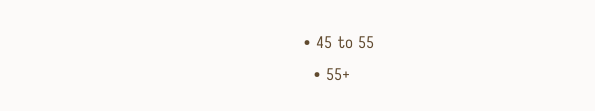• 45 to 55
  • 55+